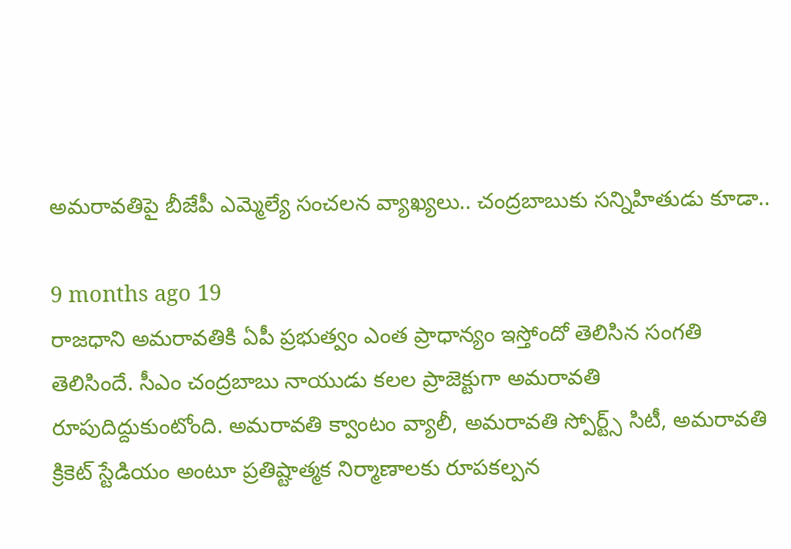అమరావతిపై బీజేపీ ఎమ్మెల్యే సంచలన వ్యాఖ్యలు.. చంద్రబాబుకు సన్నిహితుడు కూడా..

9 months ago 19
రాజధాని అమరావతికి ఏపీ ప్రభుత్వం ఎంత ప్రాధాన్యం ఇస్తోందో తెలిసిన సంగతి తెలిసిందే. సీఎం చంద్రబాబు నాయుడు కలల ప్రాజెక్టుగా అమరావతి రూపుదిద్దుకుంటోంది. అమరావతి క్వాంటం వ్యాలీ, అమరావతి స్పోర్ట్స్ సిటీ, అమరావతి క్రికెట్ స్టేడియం అంటూ ప్రతిష్టాత్మక నిర్మాణాలకు రూపకల్పన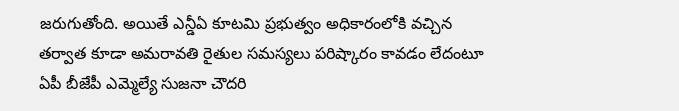జరుగుతోంది. అయితే ఎన్డీఏ కూటమి ప్రభుత్వం అధికారంలోకి వచ్చిన తర్వాత కూడా అమరావతి రైతుల సమస్యలు పరిష్కారం కావడం లేదంటూ ఏపీ బీజేపీ ఎమ్మెల్యే సుజనా చౌదరి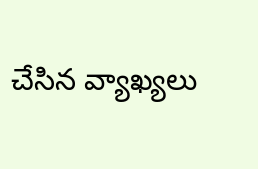చేసిన వ్యాఖ్యలు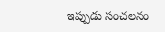ఇప్పుడు సంచలనం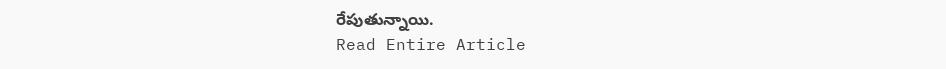రేపుతున్నాయి.
Read Entire Article